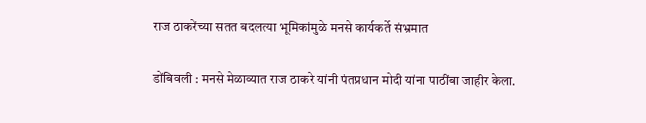राज ठाकरेंच्या सतत बदलत्या भूमिकांमुळे मनसे कार्यकर्ते संभ्रमात

डोंबिवली : मनसे मेळाव्यात राज ठाकरे यांनी पंतप्रधान मोदी यांना पाठींबा जाहीर केला.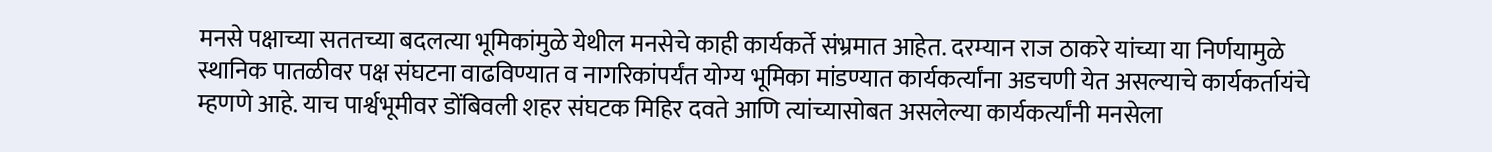मनसे पक्षाच्या सततच्या बदलत्या भूमिकांमुळे येथील मनसेचे काही कार्यकर्ते संभ्रमात आहेत. दरम्यान राज ठाकरे यांच्या या निर्णयामुळे स्थानिक पातळीवर पक्ष संघटना वाढविण्यात व नागरिकांपर्यंत योग्य भूमिका मांडण्यात कार्यकर्त्यांना अडचणी येत असल्याचे कार्यकर्तायंचे म्हणणे आहे. याच पार्श्वभूमीवर डोंबिवली शहर संघटक मिहिर दवते आणि त्यांच्यासोबत असलेल्या कार्यकर्त्यांनी मनसेला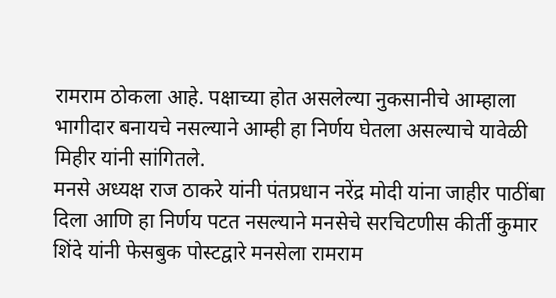रामराम ठोकला आहे. पक्षाच्या होत असलेल्या नुकसानीचे आम्हाला भागीदार बनायचे नसल्याने आम्ही हा निर्णय घेतला असल्याचे यावेळी मिहीर यांनी सांगितले.
मनसे अध्यक्ष राज ठाकरे यांनी पंतप्रधान नरेंद्र मोदी यांना जाहीर पाठींबा दिला आणि हा निर्णय पटत नसल्याने मनसेचे सरचिटणीस कीर्ती कुमार शिंदे यांनी फेसबुक पोस्टद्वारे मनसेला रामराम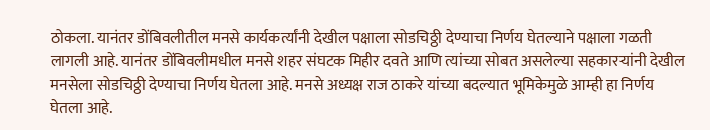ठोकला. यानंतर डोंबिवलीतील मनसे कार्यकर्त्यांनी देखील पक्षाला सोडचिठ्ठी देण्याचा निर्णय घेतल्याने पक्षाला गळती लागली आहे. यानंतर डोंबिवलीमधील मनसे शहर संघटक मिहीर दवते आणि त्यांच्या सोबत असलेल्या सहकारऱ्यांनी देखील मनसेला सोडचिठ्ठी देण्याचा निर्णय घेतला आहे. मनसे अध्यक्ष राज ठाकरे यांच्या बदल्यात भूमिकेमुळे आम्ही हा निर्णय घेतला आहे.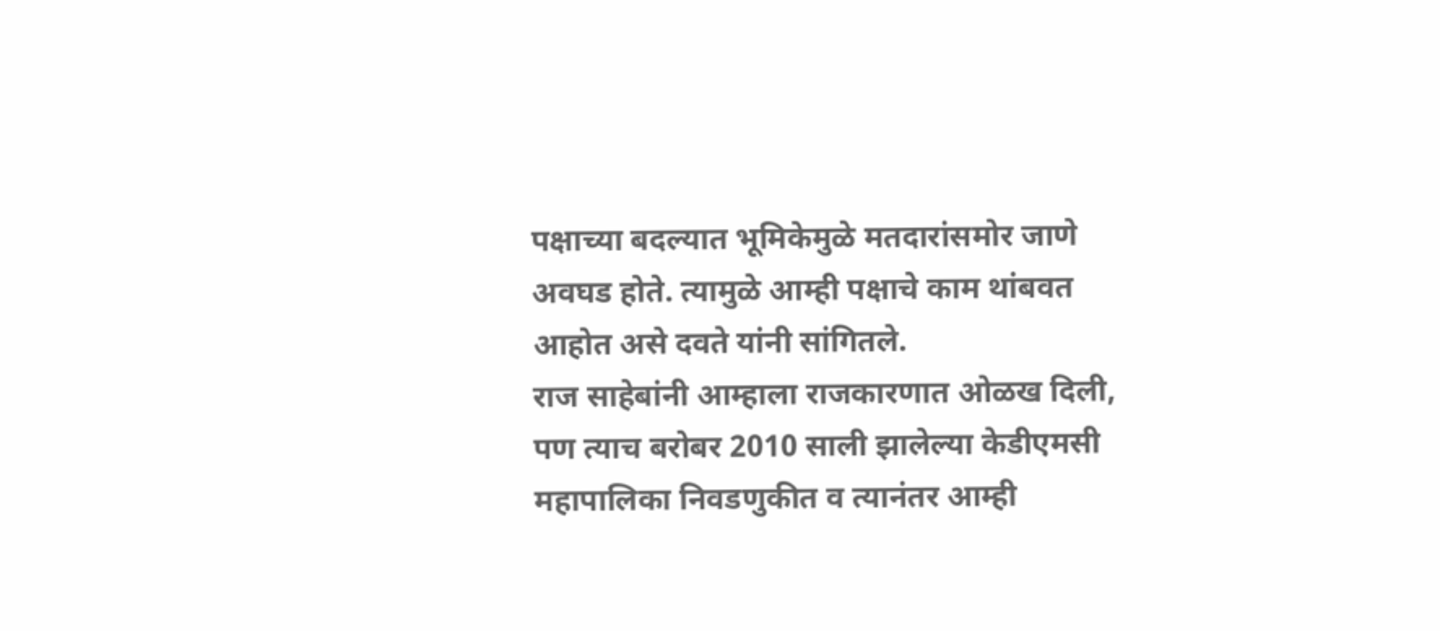पक्षाच्या बदल्यात भूमिकेमुळे मतदारांसमोर जाणे अवघड होते. त्यामुळे आम्ही पक्षाचे काम थांबवत आहोत असे दवते यांनी सांगितले.
राज साहेबांनी आम्हाला राजकारणात ओळख दिली, पण त्याच बरोबर 2010 साली झालेल्या केडीएमसी महापालिका निवडणुकीत व त्यानंतर आम्ही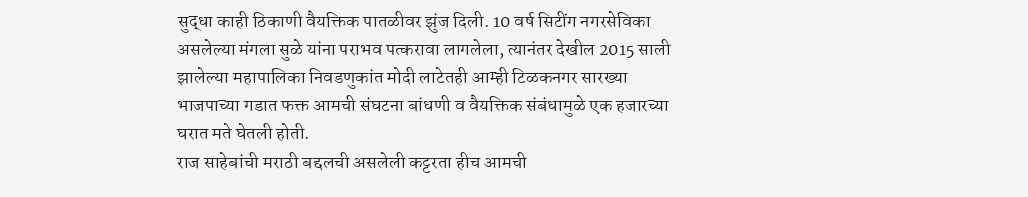सुद्धा काही ठिकाणी वैयक्तिक पातळीवर झुंज दिली. 10 वर्ष सिटींग नगरसेविका असलेल्या मंगला सुळे यांना पराभव पत्करावा लागलेला, त्यानंतर देखील 2015 साली झालेल्या महापालिका निवडणुकांत मोदी लाटेतही आम्ही टिळकनगर सारख्या भाजपाच्या गडात फक्त आमची संघटना बांधणी व वैयक्तिक संबंधामुळे एक हजारच्या घरात मते घेतली होती.
राज साहेबांची मराठी बद्दलची असलेली कट्टरता हीच आमची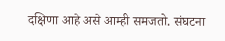दक्षिणा आहे असे आम्ही समजतो. संघटना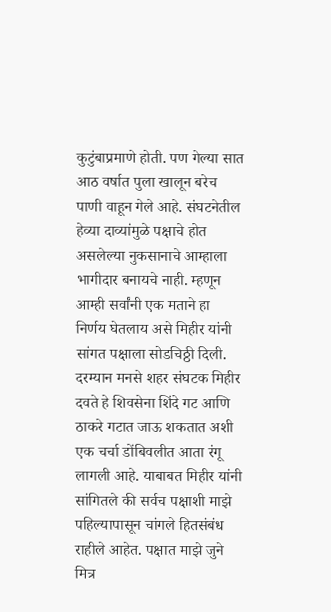कुटुंबाप्रमाणे होती. पण गेल्या सात आठ वर्षात पुला खालून बरेच पाणी वाहून गेले आहे. संघटनेतील हेव्या दाव्यांमुळे पक्षाचे होत असलेल्या नुकसानाचे आम्हाला भागीदार बनायचे नाही. म्हणून आम्ही सर्वांनी एक मताने हा निर्णय घेतलाय असे मिहीर यांनी सांगत पक्षाला सोडचिठ्ठी दिली.
दरम्यान मनसे शहर संघटक मिहीर दवते हे शिवसेना शिंदे गट आणि ठाकरे गटात जाऊ शकतात अशी एक चर्चा डोंबिवलीत आता रंगू लागली आहे. याबाबत मिहीर यांनी सांगितले की सर्वच पक्षाशी माझे पहिल्यापासून चांगले हितसंबंध राहीले आहेत. पक्षात माझे जुने मित्र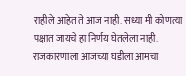राहीले आहेत ते आज नाही. सध्या मी कोणत्या पक्षात जायचे हा निर्णय घेतलेला नाही. राजकारणाला आजच्या घडीला आमचा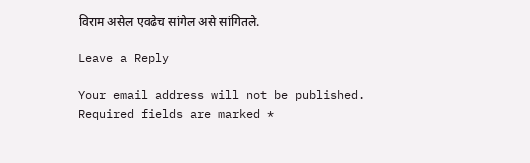विराम असेल एवढेच सांगेल असे सांगितले.

Leave a Reply

Your email address will not be published. Required fields are marked *